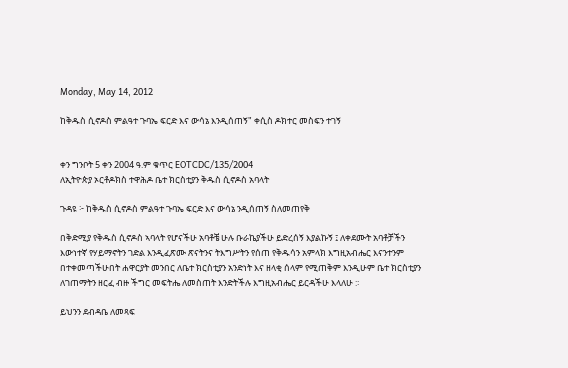Monday, May 14, 2012

ከቅዱስ ሲኖዶስ ምልዓተ ጉባኤ ፍርድ እና ውሳኔ እንዲሰጠኝ" ቀሲስ ዶክተር መስፍን ተገኝ


ቀን ግንቦት 5 ቀን 2004 ዓ.ም ቁጥር EOTCDC/135/2004
ለኢትዮጵያ ኦርቶዶክስ ተዋሕዶ ቤተ ክርስቲያን ቅዱስ ሲኖዶስ አባላት

ጉዳዩ ፦ ከቅዱስ ሲኖዶስ ምልዓተ ጉባኤ ፍርድ እና ውሳኔ ንዲሰጠኝ ስለመጠየቅ

በቅድሚያ የቅዱስ ሲኖዶስ ኣባላት የሆናችሁ አባቶቼ ሁሉ ቡራኬያችሁ ይድረሰኝ እያልኩኝ ፤ ለቀደሙት አባቶቻችን እውነተኛ የሃይማኖትን ገድል እንዲፈጽሙ ጽናትንና ትእግሥትን የሰጠ የቅዱሳን አምላክ እግዚአብሔር እናንተንም በተቀመጣችሁበት ሐዋርያት መንበር ለቤተ ክርስቲያን አንድነት እና ዘላቂ ሰላም የሚጠቅም እንዲሁም ቤተ ክርስቲያን ለገጠማትን ዘርፈ ብዙ ችግር መፍትሔ ለመስጠት እንድትችሉ እግዚአብሔር ይርዳችሁ እላለሁ :፡

ይህንን ደብዳቤ ለመጻፍ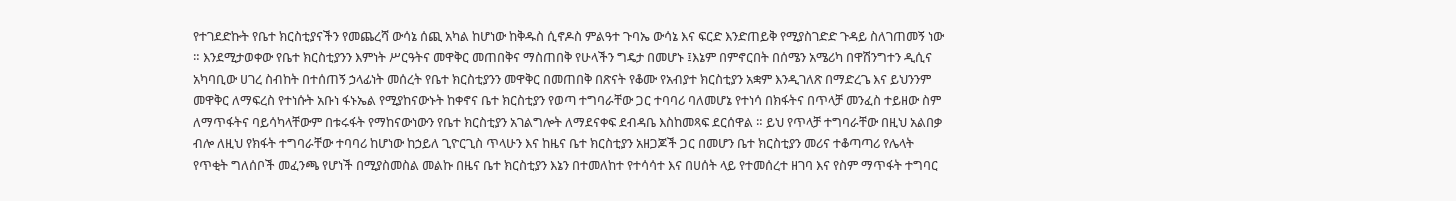የተገደድኩት የቤተ ክርስቲያናችን የመጨረሻ ውሳኔ ሰጪ አካል ከሆነው ከቅዱስ ሲኖዶስ ምልዓተ ጉባኤ ውሳኔ እና ፍርድ እንድጠይቅ የሚያስገድድ ጉዳይ ስለገጠመኝ ነው ። እንደሚታወቀው የቤተ ክርስቲያንን እምነት ሥርዓትና መዋቅር መጠበቅና ማስጠበቅ የሁላችን ግዴታ በመሆኑ ፤እኔም በምኖርበት በሰሜን አሜሪካ በዋሽንግተን ዲሲና አካባቢው ሀገረ ስብከት በተሰጠኝ ኃላፊነት መሰረት የቤተ ክርስቲያንን መዋቅር በመጠበቅ በጽናት የቆሙ የአብያተ ክርስቲያን አቋም እንዲገለጽ በማድረጌ እና ይህንንም መዋቅር ለማፍረስ የተነሱት አቡነ ፋኑኤል የሚያከናውኑት ከቀኖና ቤተ ክርስቲያን የወጣ ተግባራቸው ጋር ተባባሪ ባለመሆኔ የተነሳ በክፋትና በጥላቻ መንፈስ ተይዘው ስም ለማጥፋትና ባይሳካላቸውም በቱሩፋት የማከናውነውን የቤተ ክርስቲያን አገልግሎት ለማደናቀፍ ደብዳቤ እስከመጻፍ ደርሰዋል ። ይህ የጥላቻ ተግባራቸው በዚህ አልበቃ ብሎ ለዚህ የክፋት ተግባራቸው ተባባሪ ከሆነው ከኃይለ ጊዮርጊስ ጥላሁን እና ከዜና ቤተ ክርስቲያን አዘጋጆች ጋር በመሆን ቤተ ክርስቲያን መሪና ተቆጣጣሪ የሌላት የጥቂት ግለሰቦች መፈንጫ የሆነች በሚያስመስል መልኩ በዜና ቤተ ክርስቲያን እኔን በተመለከተ የተሳሳተ እና በሀሰት ላይ የተመሰረተ ዘገባ እና የስም ማጥፋት ተግባር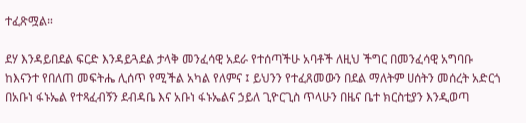ተፈጽሟል።

ደሃ እንዳይበደል ፍርድ እንዳይጓደል ታላቅ መንፈሳዊ አደራ የተሰጣችሁ አባቶች ለዚህ ችግር በመንፈሳዊ አግባቡ ከእናንተ የበለጠ መፍትሔ ሊሰጥ የሚችል አካል የለምና ፤ ይህንን የተፈጸመውን በደል ማለትም ሀሰትን መሰረት አድርጎ በአቡነ ፋኑኤል የተጻፈብኝን ደብዳቤ እና አቡነ ፋኑኤልና ኃይለ ጊዮርጊስ ጥላሁን በዜና ቤተ ክርስቲያን እንዲወጣ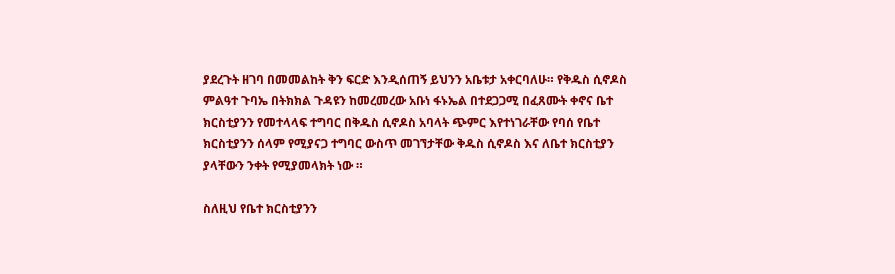ያደረጉት ዘገባ በመመልከት ቅን ፍርድ እንዲሰጠኝ ይህንን አቤቱታ አቀርባለሁ። የቅዱስ ሲኖዶስ ምልዓተ ጉባኤ በትክክል ጉዳዩን ከመረመረው አቡነ ፋኑኤል በተደጋጋሚ በፈጸሙት ቀኖና ቤተ ክርስቲያንን የመተላላፍ ተግባር በቅዱስ ሲኖዶስ አባላት ጭምር እየተነገራቸው የባሰ የቤተ ክርስቲያንን ሰላም የሚያናጋ ተግባር ውስጥ መገኘታቸው ቅዱስ ሲኖዶስ እና ለቤተ ክርስቲያን ያላቸውን ንቀት የሚያመላክት ነው ።

ስለዚህ የቤተ ክርስቲያንን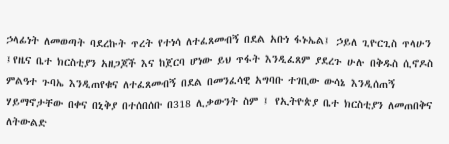ኃላፊነት ለመወጣት ባደረኩት ጥረት የተነሳ ለተፈጸመብኝ በደል አቡነ ፋኑኤል፤ ኃይለ ጊዮርጊስ ጥላሁን ፤የዜና ቤተ ክርስቲያን አዘጋጆች እና ከጀርባ ሆነው ይህ ጥፋት እንዲፈጸም ያደረጉ ሁሉ በቅዱስ ሲኖዶስ ምልዓተ ጉባኤ እንዲጠየቁና ለተፈጸመብኝ በደል በመንፈሳዊ አግባቡ ተገቢው ውሳኔ እንዲሰጠኝ ሃይማኖታቸው በቀና በኒቅያ በተሰበሰቡ በ318 ሊቃውንት ስም ፤ የኢትዮጵያ ቤተ ክርስቲያን ለመጠበቅና ለትውልድ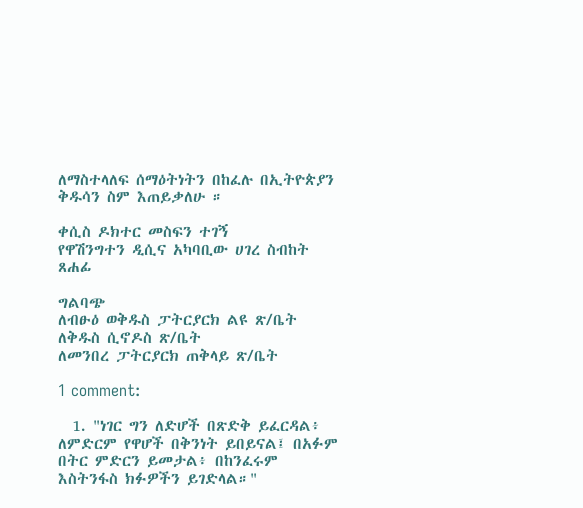ለማስተላለፍ ሰማዕትነትን በከፈሉ በኢትዮጵያን ቅዱሳን ስም እጠይቃለሁ ።

ቀሲስ ዶክተር መስፍን ተገኝ
የዋሽንግተን ዲሲና አካባቢው ሀገረ ስብከት ጸሐፊ

ግልባጭ
ለብፁዕ ወቅዱስ ፓትርያርክ ልዩ ጽ/ቤት ለቅዱስ ሲኖዶስ ጽ/ቤት
ለመንበረ ፓትርያርክ ጠቅላይ ጽ/ቤት

1 comment:

  1. "ነገር ግን ለድሆች በጽድቅ ይፈርዳል፥ ለምድርም የዋሆች በቅንነት ይበይናል፤ በአፉም በትር ምድርን ይመታል፥ በከንፈሩም እስትንፋስ ክፉዎችን ይገድላል።"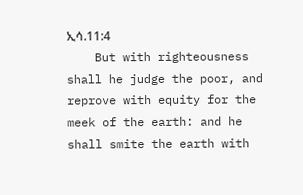ኢሳ.11:4
    But with righteousness shall he judge the poor, and reprove with equity for the meek of the earth: and he shall smite the earth with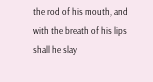the rod of his mouth, and with the breath of his lips shall he slay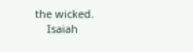the wicked.
    Isaiah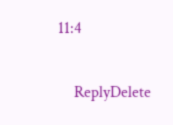11:4

    ReplyDelete